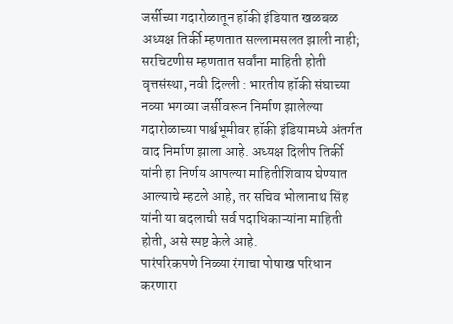जर्सीच्या गदारोळातून हॉकी इंडियात खळबळ
अध्यक्ष तिर्की म्हणतात सल्लामसलत झाली नाही; सरचिटणीस म्हणतात सर्वांना माहिती होती
वृत्तसंस्था, नवी दिल्ली : भारतीय हॉकी संघाच्या नव्या भगव्या जर्सीवरून निर्माण झालेल्या गदारोळाच्या पार्श्वभूमीवर हॉकी इंडियामध्ये अंतर्गत वाद निर्माण झाला आहे. अध्यक्ष दिलीप तिर्की यांनी हा निर्णय आपल्या माहितीशिवाय घेण्यात आल्याचे म्हटले आहे, तर सचिव भोलानाथ सिंह यांनी या बदलाची सर्व पदाधिकाऱ्यांना माहिती होती, असे स्पष्ट केले आहे.
पारंपरिकपणे निळ्या रंगाचा पोषाख परिधान करणारा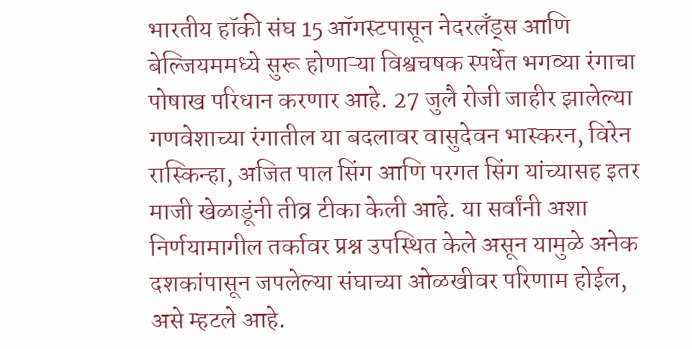भारतीय हॉकी संघ 15 ऑगस्टपासून नेदरलँड्स आणि बेल्जियममध्ये सुरू होणाऱ्या विश्वचषक स्पर्धेत भगव्या रंगाचा पोषाख परिधान करणार आहे. 27 जुलै रोजी जाहीर झालेल्या गणवेशाच्या रंगातील या बदलावर वासुदेवन भास्करन, विरेन रास्किन्हा, अजित पाल सिंग आणि परगत सिंग यांच्यासह इतर माजी खेळाडूंनी तीव्र टीका केली आहे. या सर्वांनी अशा निर्णयामागील तर्कावर प्रश्न उपस्थित केले असून यामुळे अनेक दशकांपासून जपलेल्या संघाच्या ओळखीवर परिणाम होईल, असे म्हटले आहे.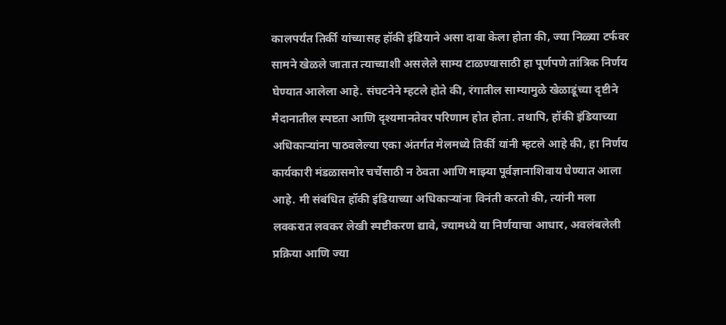कालपर्यंत तिर्की यांच्यासह हॉकी इंडियाने असा दावा केला होता की, ज्या निळ्या टर्फवर सामने खेळले जातात त्याच्याशी असलेले साम्य टाळण्यासाठी हा पूर्णपणे तांत्रिक निर्णय घेण्यात आलेला आहे. संघटनेने म्हटले होते की, रंगातील साम्यामुळे खेळाडूंच्या दृष्टीने मैदानातील स्पष्टता आणि दृश्यमानतेवर परिणाम होत होता. तथापि, हॉकी इंडियाच्या अधिकाऱ्यांना पाठवलेल्या एका अंतर्गत मेलमध्ये तिर्की यांनी म्हटले आहे की, हा निर्णय कार्यकारी मंडळासमोर चर्चेसाठी न ठेवता आणि माझ्या पूर्वज्ञानाशिवाय घेण्यात आला आहे. मी संबंधित हॉकी इंडियाच्या अधिकाऱ्यांना विनंती करतो की, त्यांनी मला लवकरात लवकर लेखी स्पष्टीकरण द्यावे, ज्यामध्ये या निर्णयाचा आधार, अवलंबलेली प्रक्रिया आणि ज्या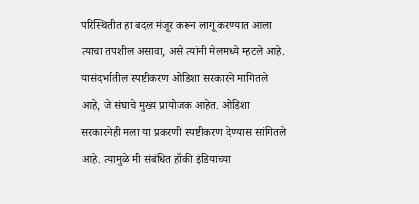परिस्थितीत हा बदल मंजूर करून लागू करण्यात आला त्याचा तपशील असावा, असे त्यांनी मेलमध्ये म्हटले आहे.
यासंदर्भातील स्पष्टीकरण ओडिशा सरकारने मागितले आहे, जे संघाचे मुख्य प्रायोजक आहेत. ओडिशा सरकारनेही मला या प्रकरणी स्पष्टीकरण देण्यास सांगितले आहे. त्यामुळे मी संबंधित हॉकी इंडियाच्या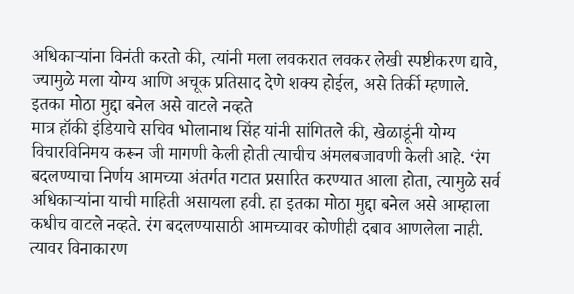अधिकाऱ्यांना विनंती करतो की, त्यांनी मला लवकरात लवकर लेखी स्पष्टीकरण द्यावे, ज्यामुळे मला योग्य आणि अचूक प्रतिसाद देणे शक्य होईल, असे तिर्की म्हणाले.
इतका मोठा मुद्दा बनेल असे वाटले नव्हते
मात्र हॉकी इंडियाचे सचिव भोलानाथ सिंह यांनी सांगितले की, खेळाडूंनी योग्य विचारविनिमय करून जी मागणी केली होती त्याचीच अंमलबजावणी केली आहे. ‘रंग बदलण्याचा निर्णय आमच्या अंतर्गत गटात प्रसारित करण्यात आला होता, त्यामुळे सर्व अधिकाऱ्यांना याची माहिती असायला हवी. हा इतका मोठा मुद्दा बनेल असे आम्हाला कधीच वाटले नव्हते. रंग बदलण्यासाठी आमच्यावर कोणीही दबाव आणलेला नाही. त्यावर विनाकारण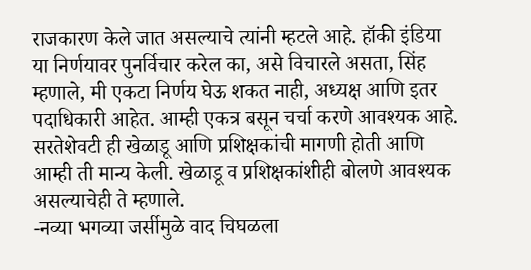राजकारण केले जात असल्याचे त्यांनी म्हटले आहे. हॉकी इंडिया या निर्णयावर पुनर्विचार करेल का, असे विचारले असता, सिंह म्हणाले, मी एकटा निर्णय घेऊ शकत नाही, अध्यक्ष आणि इतर पदाधिकारी आहेत. आम्ही एकत्र बसून चर्चा करणे आवश्यक आहे. सरतेशेवटी ही खेळाडू आणि प्रशिक्षकांची मागणी होती आणि आम्ही ती मान्य केली. खेळाडू व प्रशिक्षकांशीही बोलणे आवश्यक असल्याचेही ते म्हणाले.
-नव्या भगव्या जर्सीमुळे वाद चिघळला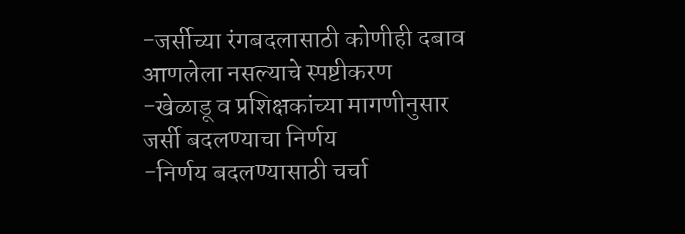-जर्सीच्या रंगबदलासाठी कोणीही दबाव आणलेला नसल्याचे स्पष्टीकरण
-खेळाडू व प्रशिक्षकांच्या मागणीनुसार जर्सी बदलण्याचा निर्णय
-निर्णय बदलण्यासाठी चर्चा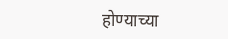होण्याच्या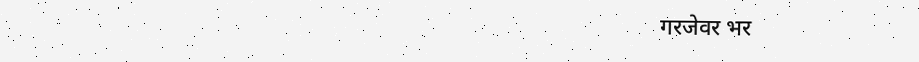गरजेवर भर